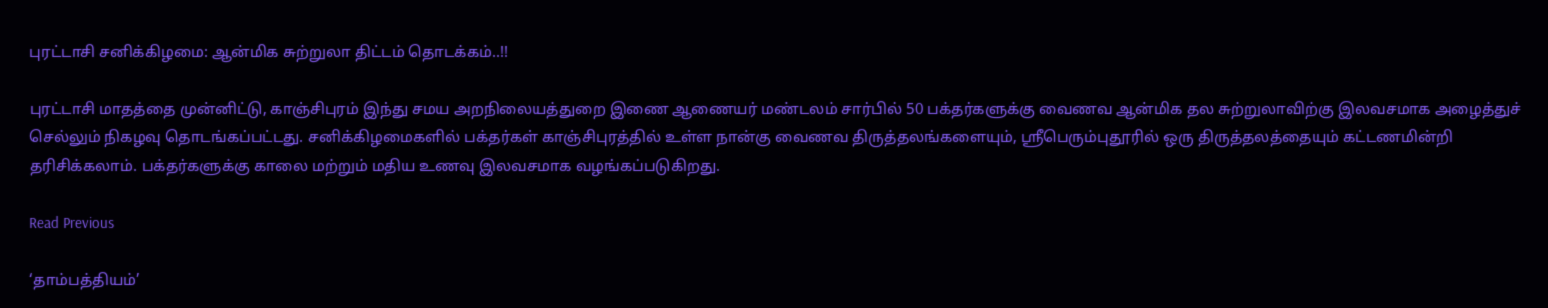புரட்டாசி சனிக்கிழமை: ஆன்மிக சுற்றுலா திட்டம் தொடக்கம்..!!

புரட்டாசி மாதத்தை முன்னிட்டு, காஞ்சிபுரம் இந்து சமய அறநிலையத்துறை இணை ஆணையர் மண்டலம் சார்பில் 50 பக்தர்களுக்கு வைணவ ஆன்மிக தல சுற்றுலாவிற்கு இலவசமாக அழைத்துச் செல்லும் நிகழவு தொடங்கப்பட்டது. சனிக்கிழமைகளில் பக்தர்கள் காஞ்சிபுரத்தில் உள்ள நான்கு வைணவ திருத்தலங்களையும், ஸ்ரீபெரும்புதூரில் ஒரு திருத்தலத்தையும் கட்டணமின்றி தரிசிக்கலாம். பக்தர்களுக்கு காலை மற்றும் மதிய உணவு இலவசமாக வழங்கப்படுகிறது.

Read Previous

‘தாம்பத்தியம்’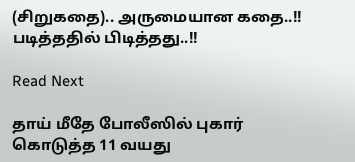(சிறுகதை).. அருமையான கதை..!! படித்ததில் பிடித்தது..!!

Read Next

தாய் மீதே போலீஸில் புகார் கொடுத்த 11 வயது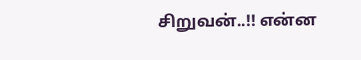சிறுவன்..!! என்ன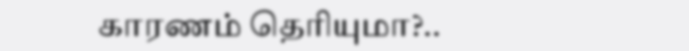காரணம் தெரியுமா?..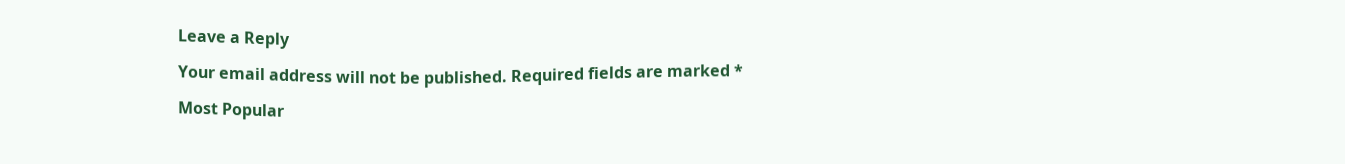Leave a Reply

Your email address will not be published. Required fields are marked *

Most Popular